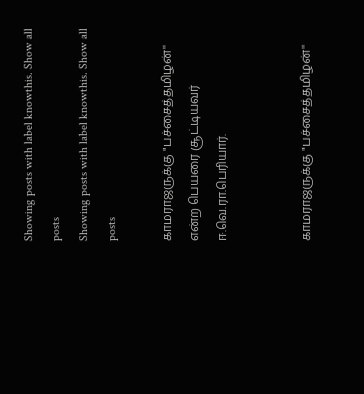Showing posts with label knowthis. Show all posts
Showing posts with label knowthis. Show all posts

காமராஜருக்கு "பச்சைத்தமிழன்'' என்ற பெயரை சூட்டியவர் ஈ.வெ.ரா.பெரியார்.


காமராஜருக்கு "பச்சைத்தமிழன்''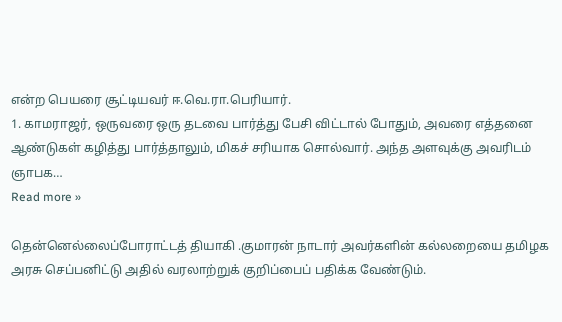என்ற பெயரை சூட்டியவர் ஈ.வெ.ரா.பெரியார்.
1. காமராஜர், ஒருவரை ஒரு தடவை பார்த்து பேசி விட்டால் போதும், அவரை எத்தனை ஆண்டுகள் கழித்து பார்த்தாலும், மிகச் சரியாக சொல்வார். அந்த அளவுக்கு அவரிடம் ஞாபக…
Read more »

தென்னெல்லைப்போராட்டத் தியாகி .குமாரன் நாடார் அவர்களின் கல்லறையை தமிழக அரசு செப்பனிட்டு அதில் வரலாற்றுக் குறிப்பைப் பதிக்க வேண்டும்.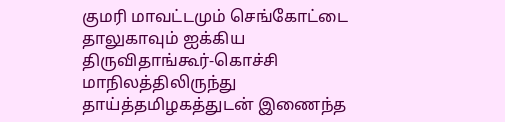குமரி மாவட்டமும் செங்கோட்டை தாலுகாவும் ஐக்கிய திருவிதாங்கூர்-கொச்சி மாநிலத்திலிருந்து தாய்த்தமிழகத்துடன் இணைந்த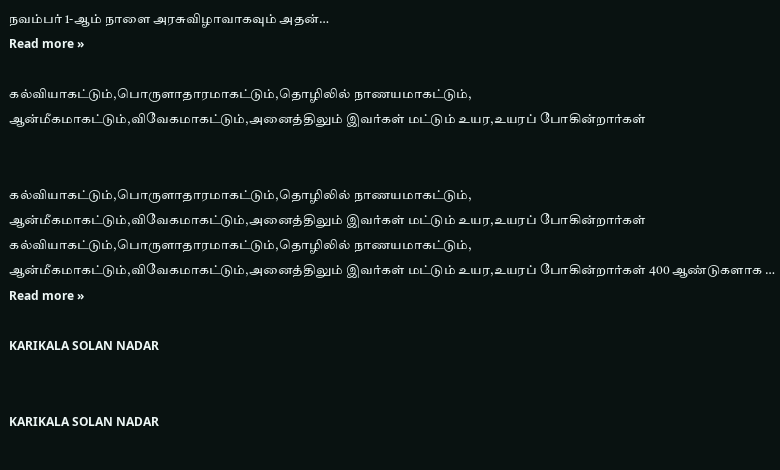நவம்பர் 1-ஆம் நாளை அரசுவிழாவாகவும் அதன்…
Read more »

கல்வியாகட்டும்,பொருளாதாரமாகட்டும்,தொழிலில் நாணயமாகட்டும், ஆன்மீகமாகட்டும்,விவேகமாகட்டும்,அனைத்திலும் இவர்கள் மட்டும் உயர,உயரப் போகின்றார்கள்


கல்வியாகட்டும்,பொருளாதாரமாகட்டும்,தொழிலில் நாணயமாகட்டும், ஆன்மீகமாகட்டும்,விவேகமாகட்டும்,அனைத்திலும் இவர்கள் மட்டும் உயர,உயரப் போகின்றார்கள்
கல்வியாகட்டும்,பொருளாதாரமாகட்டும்,தொழிலில் நாணயமாகட்டும், ஆன்மீகமாகட்டும்,விவேகமாகட்டும்,அனைத்திலும் இவர்கள் மட்டும் உயர,உயரப் போகின்றார்கள் 400 ஆண்டுகளாக …
Read more »

KARIKALA SOLAN NADAR


KARIKALA SOLAN NADAR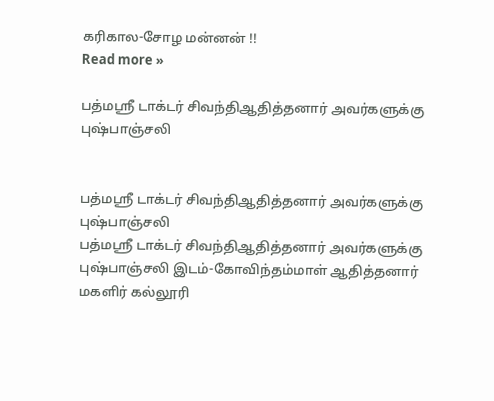கரிகால-சோழ மன்னன் !!
Read more »

பத்மஸ்ரீ டாக்டர் சிவந்திஆதித்தனார் அவர்களுக்கு புஷ்பாஞ்சலி


பத்மஸ்ரீ டாக்டர் சிவந்திஆதித்தனார் அவர்களுக்கு புஷ்பாஞ்சலி
பத்மஸ்ரீ டாக்டர் சிவந்திஆதித்தனார் அவர்களுக்கு புஷ்பாஞ்சலி இடம்-கோவிந்தம்மாள் ஆதித்தனார் மகளிர் கல்லூரி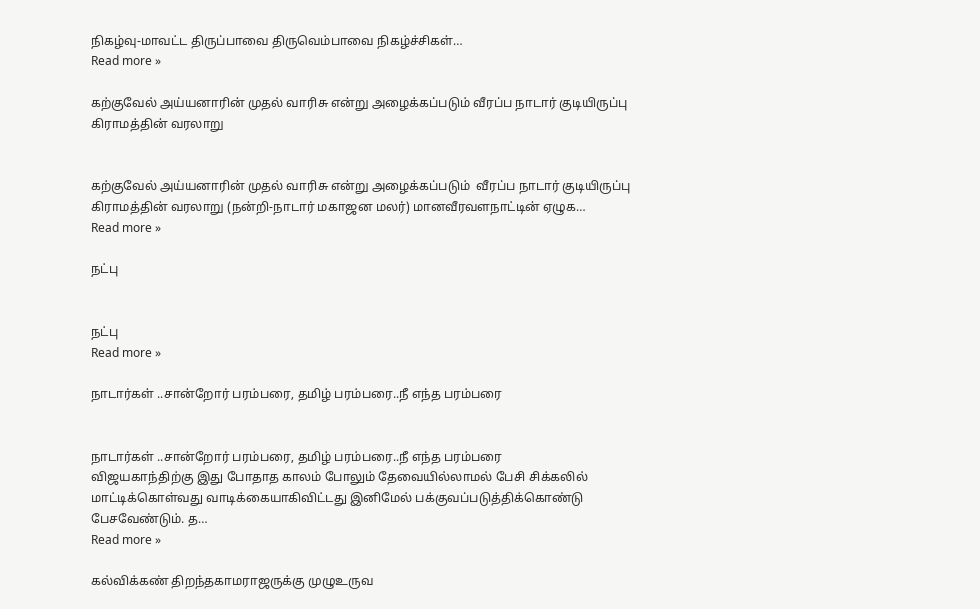நிகழ்வு-மாவட்ட திருப்பாவை திருவெம்பாவை நிகழ்ச்சிகள்…
Read more »

கற்குவேல் அய்யனாரின் முதல் வாரிசு என்று அழைக்கப்படும் வீரப்ப நாடார் குடியிருப்பு கிராமத்தின் வரலாறு


கற்குவேல் அய்யனாரின் முதல் வாரிசு என்று அழைக்கப்படும்  வீரப்ப நாடார் குடியிருப்பு கிராமத்தின் வரலாறு (நன்றி-நாடார் மகாஜன மலர்) மானவீரவளநாட்டின் ஏழுக…
Read more »

நட்பு


நட்பு
Read more »

நாடார்கள் ..சான்றோர் பரம்பரை, தமிழ் பரம்பரை..நீ எந்த பரம்பரை


நாடார்கள் ..சான்றோர் பரம்பரை, தமிழ் பரம்பரை..நீ எந்த பரம்பரை
விஜயகாந்திற்கு இது போதாத காலம் போலும் தேவையில்லாமல் பேசி சிக்கலில் மாட்டிக்கொள்வது வாடிக்கையாகிவிட்டது இனிமேல் பக்குவப்படுத்திக்கொண்டு பேசவேண்டும். த…
Read more »

கல்விக்கண் திறந்தகாமராஜருக்கு முழுஉருவ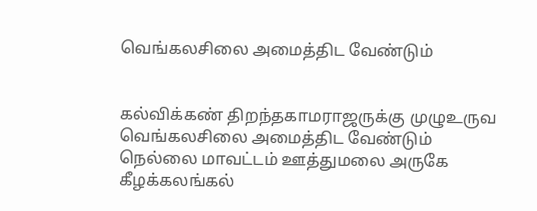வெங்கலசிலை அமைத்திட வேண்டும்


கல்விக்கண் திறந்தகாமராஜருக்கு முழுஉருவ வெங்கலசிலை அமைத்திட வேண்டும்
நெல்லை மாவட்டம் ஊத்துமலை அருகே கீழக்கலங்கல்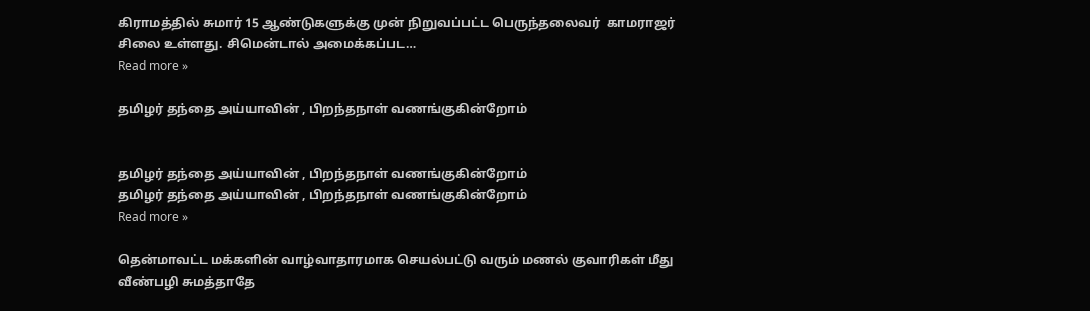கிராமத்தில் சுமார் 15 ஆண்டுகளுக்கு முன் நிறுவப்பட்ட பெருந்தலைவர்  காமராஜர் சிலை உள்ளது. சிமென்டால் அமைக்கப்பட…
Read more »

தமிழர் தந்தை அய்யாவின் , பிறந்தநாள் வணங்குகின்றோம்


தமிழர் தந்தை அய்யாவின் , பிறந்தநாள் வணங்குகின்றோம்
தமிழர் தந்தை அய்யாவின் , பிறந்தநாள் வணங்குகின்றோம்
Read more »

தென்மாவட்ட மக்களின் வாழ்வாதாரமாக செயல்பட்டு வரும் மணல் குவாரிகள் மீது வீண்பழி சுமத்தாதே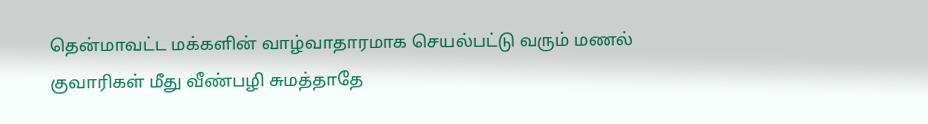தென்மாவட்ட மக்களின் வாழ்வாதாரமாக செயல்பட்டு வரும் மணல் குவாரிகள் மீது வீண்பழி சுமத்தாதே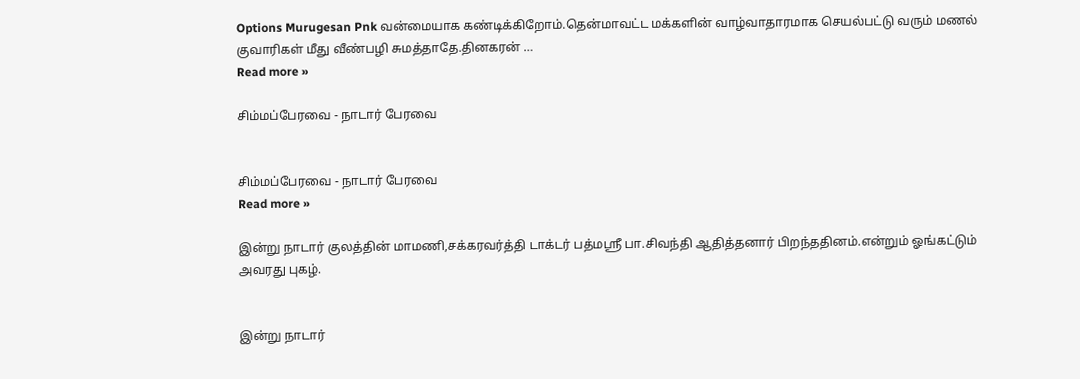Options Murugesan Pnk வன்மையாக கண்டிக்கிறோம்.தென்மாவட்ட மக்களின் வாழ்வாதாரமாக செயல்பட்டு வரும் மணல் குவாரிகள் மீது வீண்பழி சுமத்தாதே.தினகரன் …
Read more »

சிம்மப்பேரவை - நாடார் பேரவை


சிம்மப்பேரவை - நாடார் பேரவை
Read more »

இன்று நாடார் குலத்தின் மாமணி,சக்கரவர்த்தி டாக்டர் பத்மஸ்ரீ பா.சிவந்தி ஆதித்தனார் பிறந்ததினம்.என்றும் ஓங்கட்டும் அவரது புகழ்.


இன்று நாடார்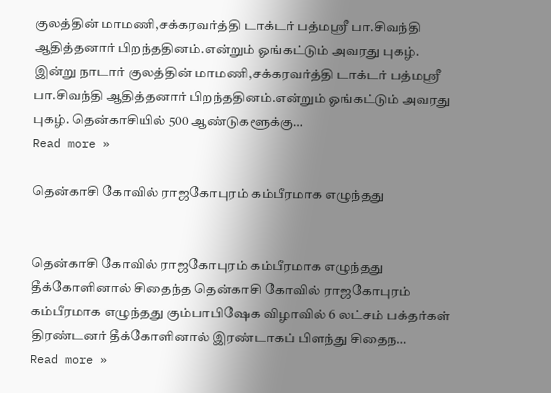குலத்தின் மாமணி,சக்கரவர்த்தி டாக்டர் பத்மஸ்ரீ பா.சிவந்தி ஆதித்தனார் பிறந்ததினம்.என்றும் ஓங்கட்டும் அவரது புகழ்.
இன்று நாடார் குலத்தின் மாமணி,சக்கரவர்த்தி டாக்டர் பத்மஸ்ரீ பா.சிவந்தி ஆதித்தனார் பிறந்ததினம்.என்றும் ஓங்கட்டும் அவரது புகழ். தென்காசியில் 500 ஆண்டுகளூக்கு…
Read more »

தென்காசி கோவில் ராஜகோபுரம் கம்பீரமாக எழுந்தது


தென்காசி கோவில் ராஜகோபுரம் கம்பீரமாக எழுந்தது
தீக்கோளினால் சிதைந்த தென்காசி கோவில் ராஜகோபுரம் கம்பீரமாக எழுந்தது கும்பாபிஷேக விழாவில் 6 லட்சம் பக்தர்கள் திரண்டனர் தீக்கோளினால் இரண்டாகப் பிளந்து சிதைந…
Read more »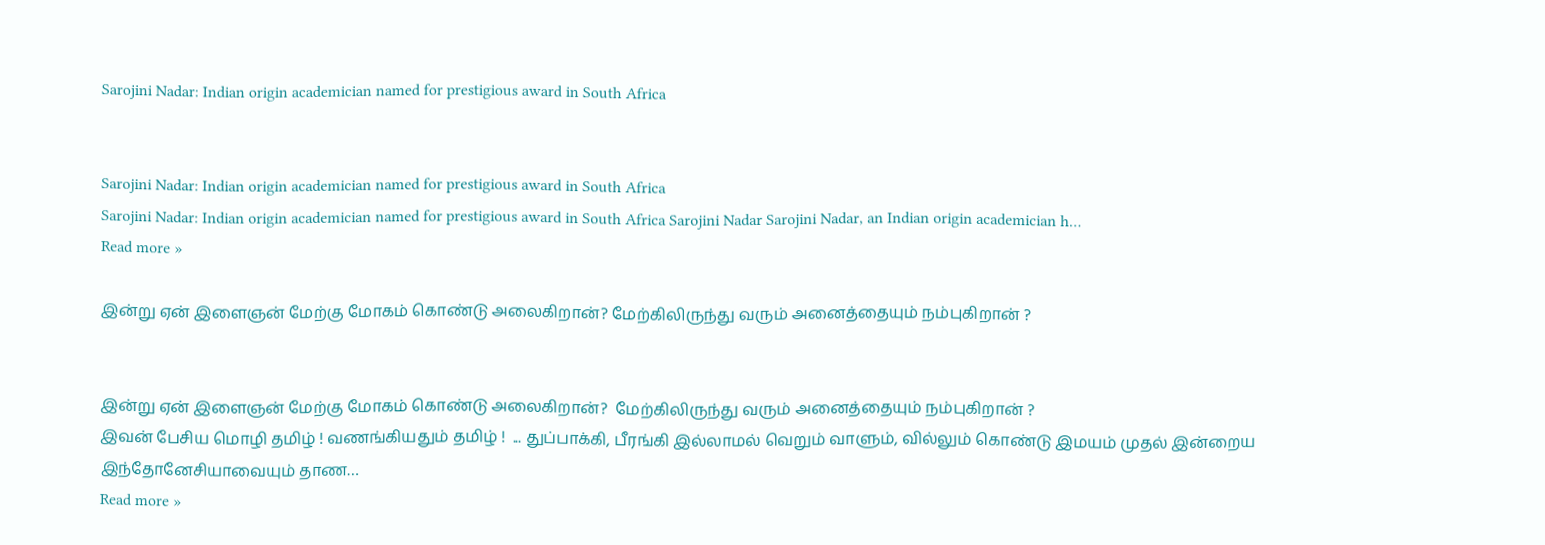Sarojini Nadar: Indian origin academician named for prestigious award in South Africa


Sarojini Nadar: Indian origin academician named for prestigious award in South Africa
Sarojini Nadar: Indian origin academician named for prestigious award in South Africa Sarojini Nadar Sarojini Nadar, an Indian origin academician h…
Read more »

இன்று ஏன் இளைஞன் மேற்கு மோகம் கொண்டு அலைகிறான்? மேற்கிலிருந்து வரும் அனைத்தையும் நம்புகிறான் ?


இன்று ஏன் இளைஞன் மேற்கு மோகம் கொண்டு அலைகிறான்?  மேற்கிலிருந்து வரும் அனைத்தையும் நம்புகிறான் ?
இவன் பேசிய மொழி தமிழ் ! வணங்கியதும் தமிழ் !  ... துப்பாக்கி, பீரங்கி இல்லாமல் வெறும் வாளும், வில்லும் கொண்டு இமயம் முதல் இன்றைய இந்தோனேசியாவையும் தாண…
Read more »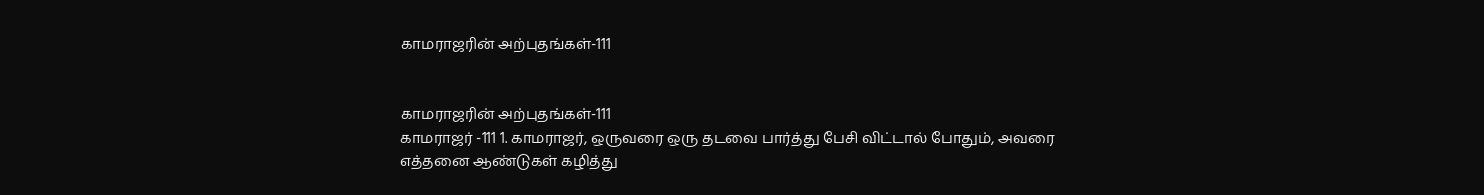காமராஜரின் அற்புதங்கள்-111


காமராஜரின் அற்புதங்கள்-111
காமராஜர் -111 1. காமராஜர், ஒருவரை ஒரு தடவை பார்த்து பேசி விட்டால் போதும், அவரை எத்தனை ஆண்டுகள் கழித்து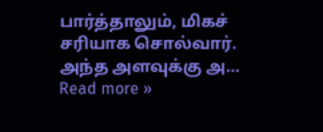பார்த்தாலும், மிகச் சரியாக சொல்வார். அந்த அளவுக்கு அ…
Read more »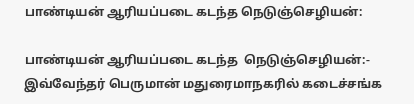பாண்டியன் ஆரியப்படை கடந்த நெடுஞ்செழியன்:

பாண்டியன் ஆரியப்படை கடந்த  நெடுஞ்செழியன்:- இவ்வேந்தர் பெருமான் மதுரைமாநகரில் கடைச்சங்க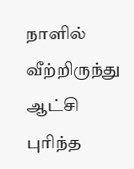நாளில் வீற்றிருந்து ஆட்சி புரிந்த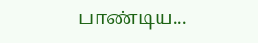பாண்டிய...